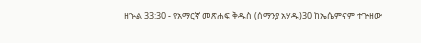ዘኍል 33:30 - የአማርኛ መጽሐፍ ቅዱስ (ሰማንያ አሃዱ)30 ከኤሴምናም ተጕዘው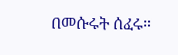በመሱሩት ሰፈሩ።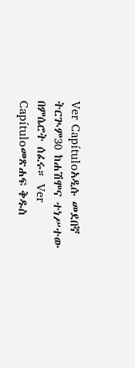Ver Capítuloአዲሱ መደበኛ ትርጒም30 ከሐሽሞና ተነሥተው በምሴሮት ሰፈሩ። Ver Capítuloመጽሐፍ ቅዱስ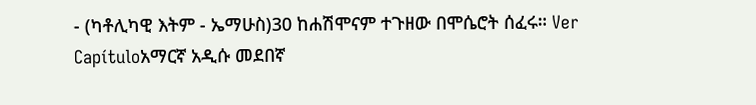- (ካቶሊካዊ እትም - ኤማሁስ)30 ከሐሽሞናም ተጉዘው በሞሴሮት ሰፈሩ። Ver Capítuloአማርኛ አዲሱ መደበኛ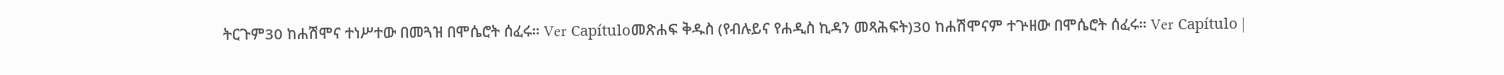ትርጉም30 ከሐሽሞና ተነሥተው በመጓዝ በሞሴሮት ሰፈሩ። Ver Capítuloመጽሐፍ ቅዱስ (የብሉይና የሐዲስ ኪዳን መጻሕፍት)30 ከሐሽሞናም ተጕዘው በሞሴሮት ሰፈሩ። Ver Capítulo |